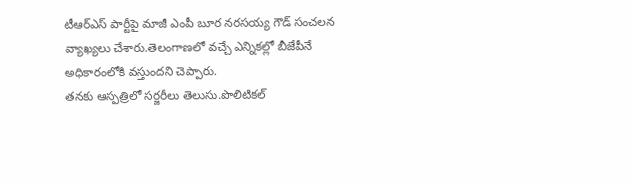టీఆర్ఎస్ పార్టీపై మాజీ ఎంపీ బూర నరసయ్య గౌడ్ సంచలన వ్యాఖ్యలు చేశారు.తెలంగాణలో వచ్చే ఎన్నికల్లో బీజేపీనే అధికారంలోకి వస్తుందని చెప్పారు.
తనకు ఆస్పత్రిలో సర్జరీలు తెలుసు.పొలిటికల్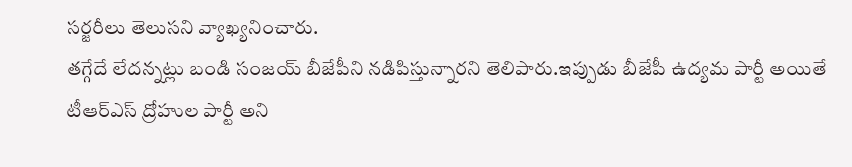సర్జరీలు తెలుసని వ్యాఖ్యనించారు.
తగ్గేదే లేదన్నట్లు బండి సంజయ్ బీజేపీని నడిపిస్తున్నారని తెలిపారు.ఇప్పుడు బీజేపీ ఉద్యమ పార్టీ అయితే టీఆర్ఎస్ ద్రోహుల పార్టీ అని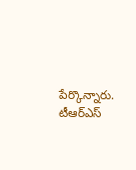పేర్కొన్నారు.
టీఆర్ఎస్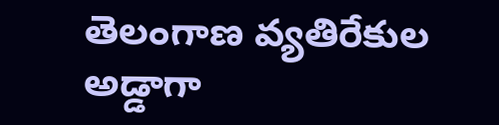తెలంగాణ వ్యతిరేకుల అడ్డాగా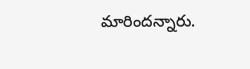మారిందన్నారు.